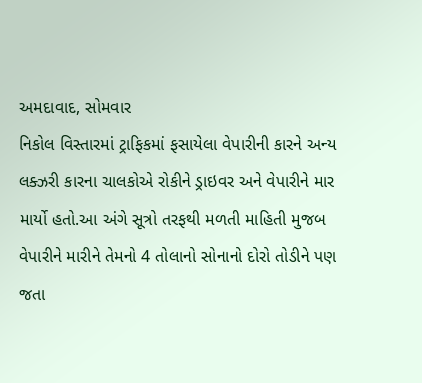અમદાવાદ, સોમવાર
નિકોલ વિસ્તારમાં ટ્રાફિકમાં ફસાયેલા વેપારીની કારને અન્ય લક્ઝરી કારના ચાલકોએ રોકીને ડ્રાઇવર અને વેપારીને માર માર્યો હતો.આ અંગે સૂત્રો તરફથી મળતી માહિતી મુજબ વેપારીને મારીને તેમનો 4 તોલાનો સોનાનો દોરો તોડીને પણ જતા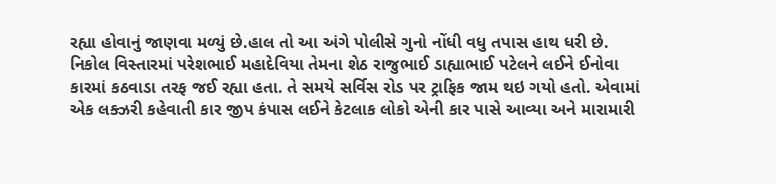રહ્યા હોવાનું જાણવા મળ્યું છે.હાલ તો આ અંગે પોલીસે ગુનો નોંધી વધુ તપાસ હાથ ધરી છે.
નિકોલ વિસ્તારમાં પરેશભાઈ મહાદેવિયા તેમના શેઠ રાજુભાઈ ડાહ્યાભાઈ પટેલને લઈને ઈનોવા કારમાં કઠવાડા તરફ જઈ રહ્યા હતા. તે સમયે સર્વિસ રોડ પર ટ્રાફિક જામ થઇ ગયો હતો. એવામાં એક લક્ઝરી કહેવાતી કાર જીપ કંપાસ લઈને કેટલાક લોકો એની કાર પાસે આવ્યા અને મારામારી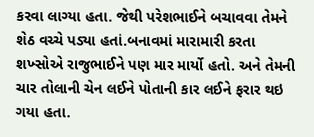કરવા લાગ્યા હતા. જેથી પરેશભાઈને બચાવવા તેમને શેઠ વચ્ચે પડ્યા હતાં.બનાવમાં મારામારી કરતા શખ્સોએ રાજુભાઈને પણ માર માર્યો હતો. અને તેમની ચાર તોલાની ચેન લઈને પોતાની કાર લઈને ફરાર થઇ ગયા હતા.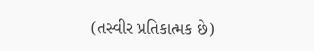(તસ્વીર પ્રતિકાત્મક છે)